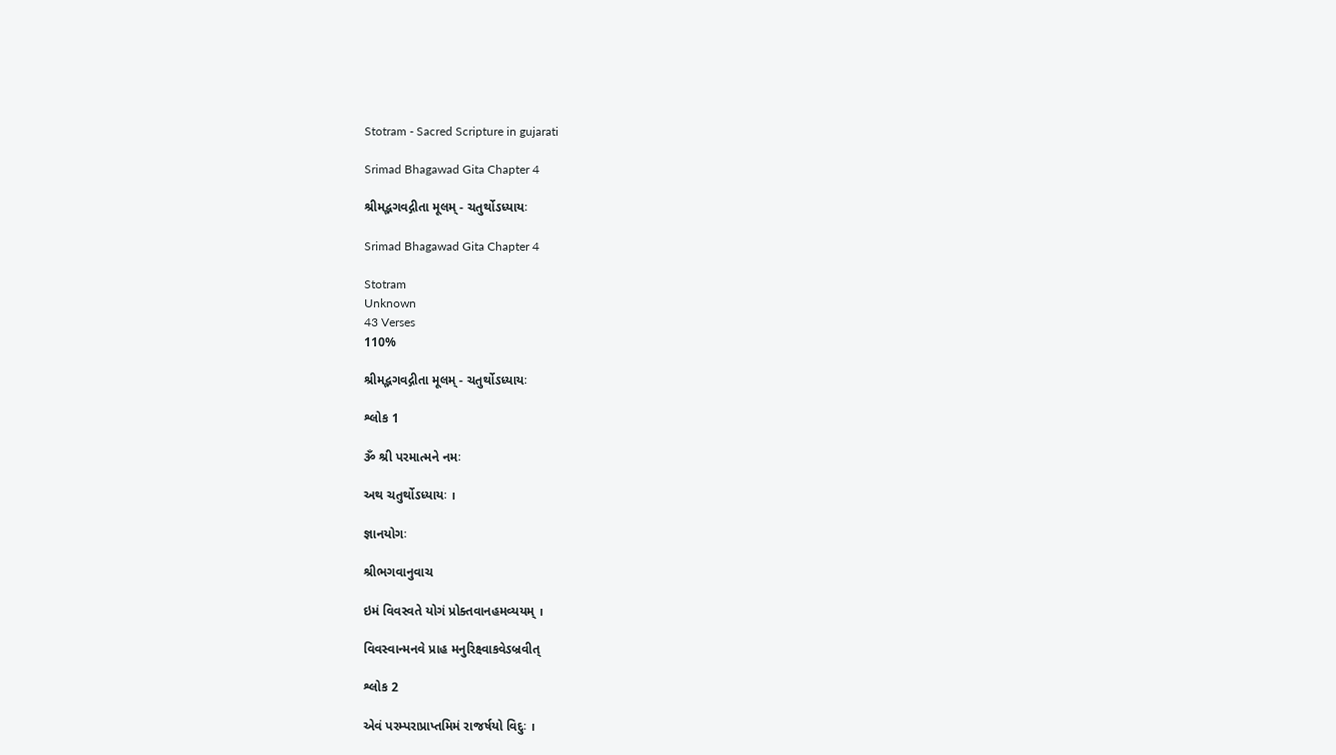Stotram - Sacred Scripture in gujarati

Srimad Bhagawad Gita Chapter 4

શ્રીમદ્ભગવદ્ગીતા મૂલમ્ - ચતુર્થોઽધ્યાયઃ

Srimad Bhagawad Gita Chapter 4

Stotram
Unknown
43 Verses
110%

શ્રીમદ્ભગવદ્ગીતા મૂલમ્ - ચતુર્થોઽધ્યાયઃ

શ્લોક 1

ૐ શ્રી પરમાત્મને નમઃ

અથ ચતુર્થોઽધ્યાયઃ ।

જ્ઞાનયોગઃ

શ્રીભગવાનુવાચ

ઇમં વિવસ્વતે યોગં પ્રોક્તવાનહમવ્યયમ્ ।

વિવસ્વાન્મનવે પ્રાહ મનુરિક્ષ્વાકવેઽબ્રવીત્

શ્લોક 2

એવં પરમ્પરાપ્રાપ્તમિમં રાજર્ષયો વિદુઃ ।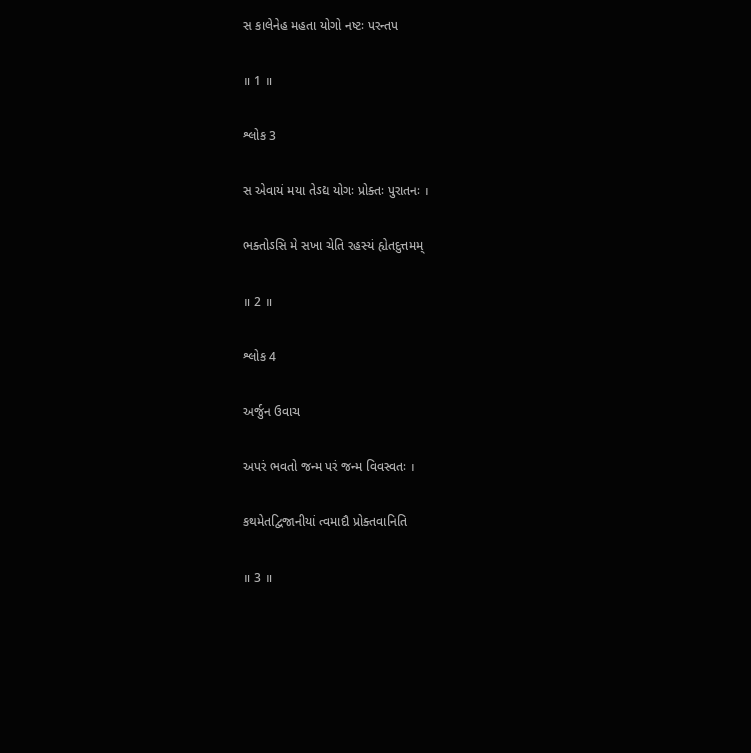સ કાલેનેહ મહતા યોગો નષ્ટઃ પરન્તપ

॥ 1 ॥

શ્લોક 3

સ એવાયં મયા તેઽદ્ય યોગઃ પ્રોક્તઃ પુરાતનઃ ।

ભક્તોઽસિ મે સખા ચેતિ રહસ્યં હ્યેતદુત્તમમ્

॥ 2 ॥

શ્લોક 4

અર્જુન ઉવાચ

અપરં ભવતો જન્મ પરં જન્મ વિવસ્વતઃ ।

કથમેતદ્વિજાનીયાં ત્વમાદૌ પ્રોક્તવાનિતિ

॥ 3 ॥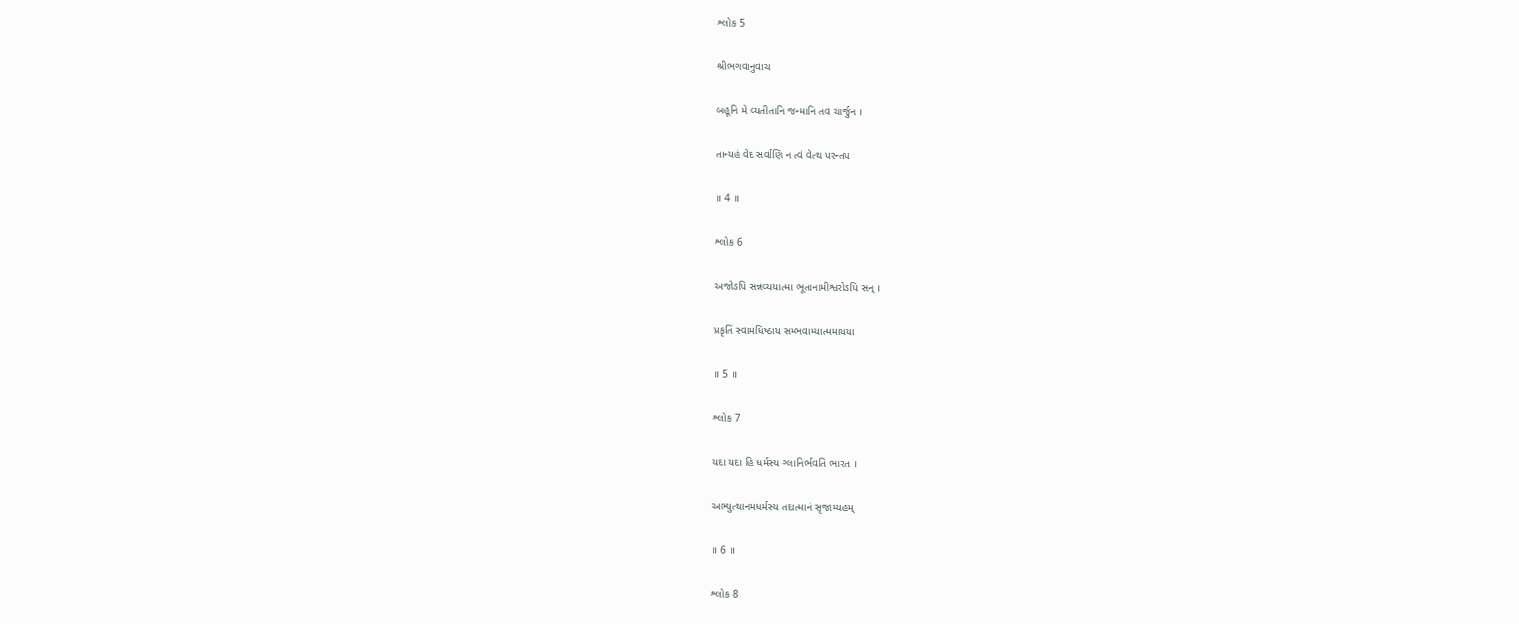શ્લોક 5

શ્રીભગવાનુવાચ

બહૂનિ મે વ્યતીતાનિ જન્માનિ તવ ચાર્જુન ।

તાન્યહં વેદ સર્વાણિ ન ત્વં વેત્થ પરન્તપ

॥ 4 ॥

શ્લોક 6

અજોઽપિ સન્નવ્યયાત્મા ભૂતાનામીશ્વરોઽપિ સન્ ।

પ્રકૃતિં સ્વામધિષ્ઠાય સમ્ભવામ્યાત્મમાયયા

॥ 5 ॥

શ્લોક 7

યદા યદા હિ ધર્મસ્ય ગ્લાનિર્ભવતિ ભારત ।

અભ્યુત્થાનમધર્મસ્ય તદાત્માનં સૃજામ્યહમ્

॥ 6 ॥

શ્લોક 8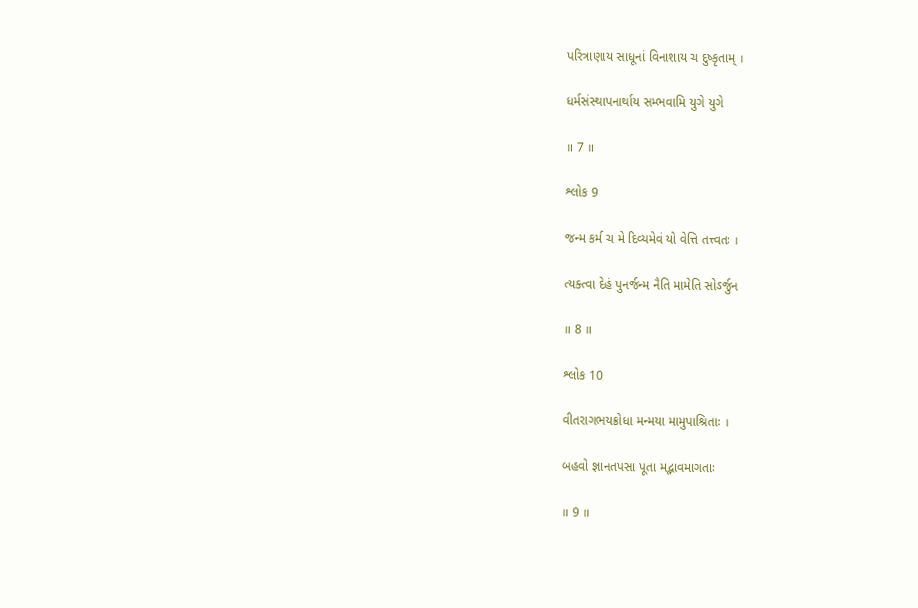પરિત્રાણાય સાધૂનાં વિનાશાય ચ દુષ્કૃતામ્ ।

ધર્મસંસ્થાપનાર્થાય સમ્ભવામિ યુગે યુગે

॥ 7 ॥

શ્લોક 9

જન્મ કર્મ ચ મે દિવ્યમેવં યો વેત્તિ તત્ત્વતઃ ।

ત્યક્ત્વા દેહં પુનર્જન્મ નૈતિ મામેતિ સોઽર્જુન

॥ 8 ॥

શ્લોક 10

વીતરાગભયક્રોધા મન્મયા મામુપાશ્રિતાઃ ।

બહવો જ્ઞાનતપસા પૂતા મદ્ભાવમાગતાઃ

॥ 9 ॥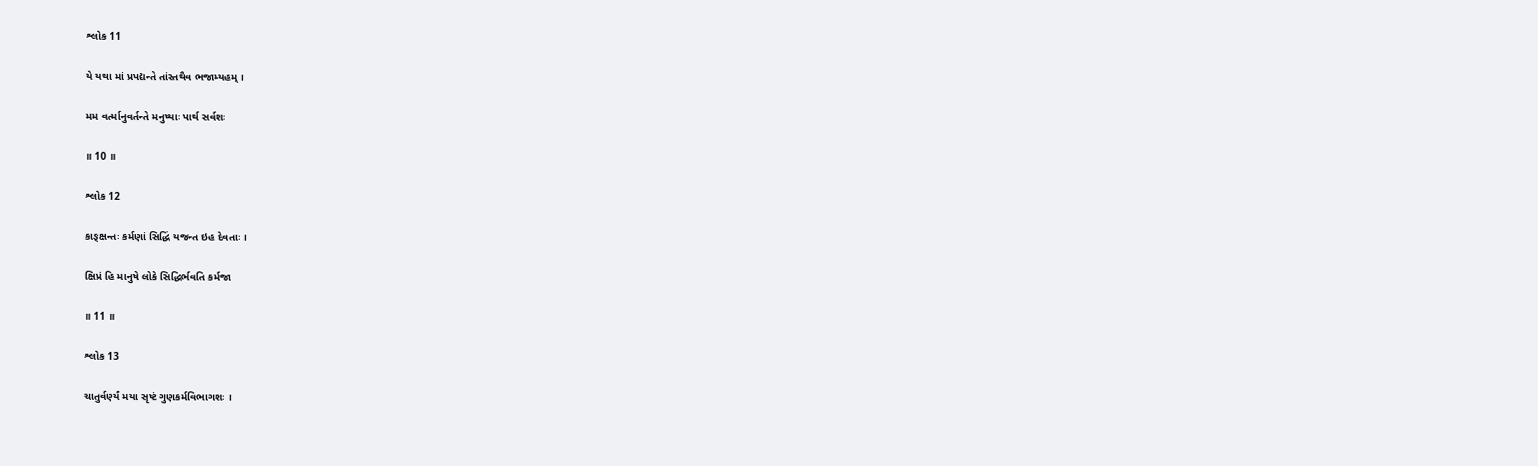શ્લોક 11

યે યથા માં પ્રપદ્યન્તે તાંસ્તથૈવ ભજામ્યહમ્ ।

મમ વર્ત્માનુવર્તન્તે મનુષ્યાઃ પાર્થ સર્વશઃ

॥ 10 ॥

શ્લોક 12

કાઙ્ક્ષન્તઃ કર્મણાં સિદ્ધિં યજન્ત ઇહ દેવતાઃ ।

ક્ષિપ્રં હિ માનુષે લોકે સિદ્ધિર્ભવતિ કર્મજા

॥ 11 ॥

શ્લોક 13

ચાતુર્વર્ણ્યં મયા સૃષ્ટં ગુણકર્મવિભાગશઃ ।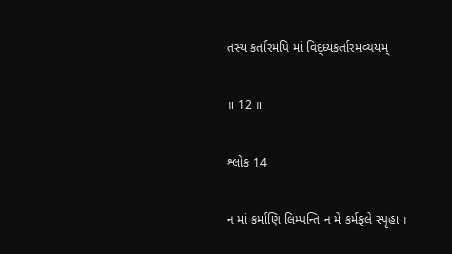તસ્ય કર્તારમપિ માં વિદ્ધ્યકર્તારમવ્યયમ્

॥ 12 ॥

શ્લોક 14

ન માં કર્માણિ લિમ્પન્તિ ન મે કર્મફલે સ્પૃહા ।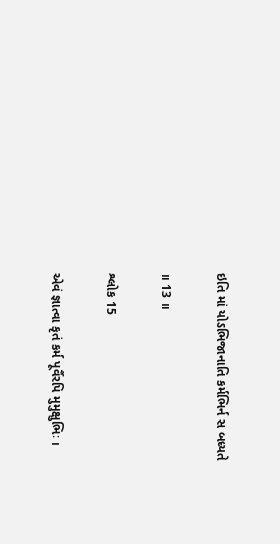ઇતિ માં યોઽભિજાનાતિ કર્મભિર્ન સ બધ્યતે

॥ 13 ॥

શ્લોક 15

એવં જ્ઞાત્વા કૃતં કર્મ પૂર્વૈરપિ મુમુક્ષુભિઃ ।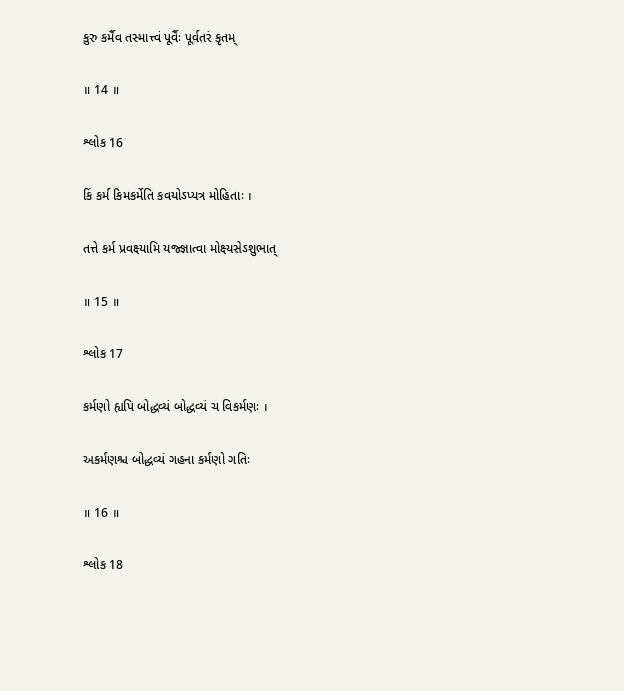કુરુ કર્મૈવ તસ્માત્ત્વં પૂર્વૈઃ પૂર્વતરં કૃતમ્

॥ 14 ॥

શ્લોક 16

કિં કર્મ કિમકર્મેતિ કવયોઽપ્યત્ર મોહિતાઃ ।

તત્તે કર્મ પ્રવક્ષ્યામિ યજ્જ્ઞાત્વા મોક્ષ્યસેઽશુભાત્

॥ 15 ॥

શ્લોક 17

કર્મણો હ્યપિ બોદ્ધવ્યં બોદ્ધવ્યં ચ વિકર્મણઃ ।

અકર્મણશ્ચ બોદ્ધવ્યં ગહના કર્મણો ગતિઃ

॥ 16 ॥

શ્લોક 18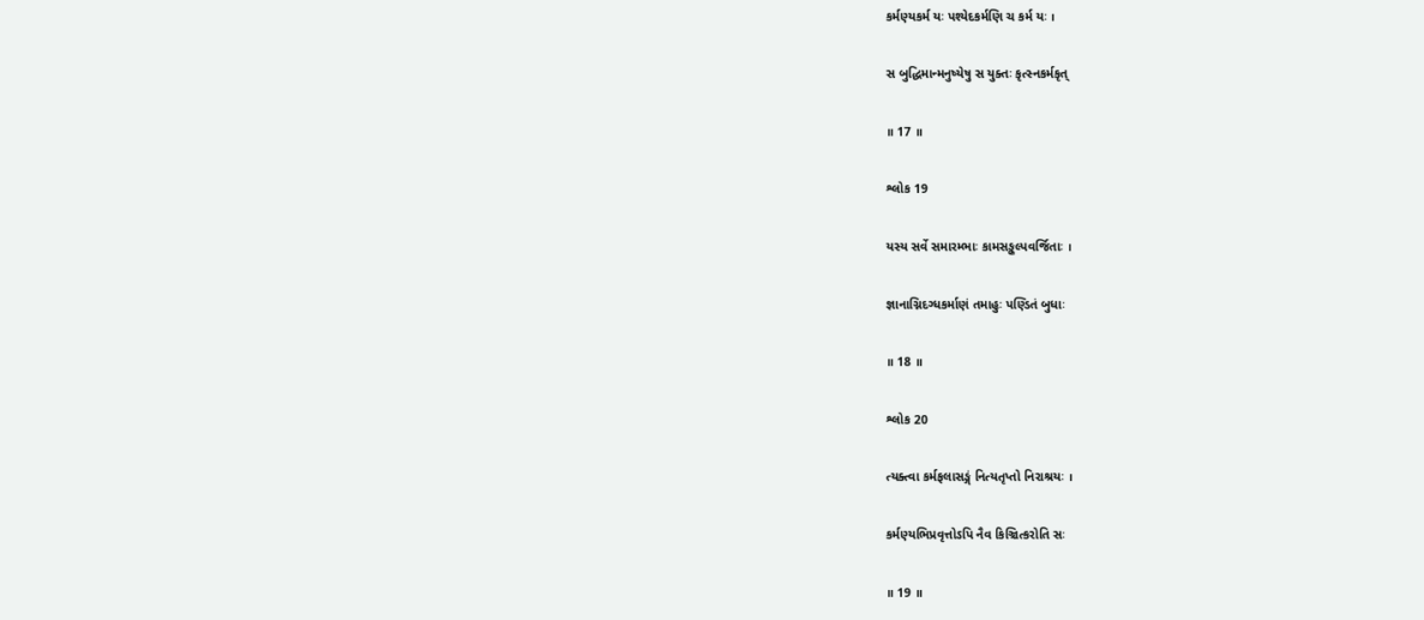કર્મણ્યકર્મ યઃ પશ્યેદકર્મણિ ચ કર્મ યઃ ।

સ બુદ્ધિમાન્મનુષ્યેષુ સ યુક્તઃ કૃત્સ્નકર્મકૃત્

॥ 17 ॥

શ્લોક 19

યસ્ય સર્વે સમારમ્ભાઃ કામસઙ્કલ્પવર્જિતાઃ ।

જ્ઞાનાગ્નિદગ્ધકર્માણં તમાહુઃ પણ્ડિતં બુધાઃ

॥ 18 ॥

શ્લોક 20

ત્યક્ત્વા કર્મફલાસઙ્ગં નિત્યતૃપ્તો નિરાશ્રયઃ ।

કર્મણ્યભિપ્રવૃત્તોઽપિ નૈવ કિઞ્ચિત્કરોતિ સઃ

॥ 19 ॥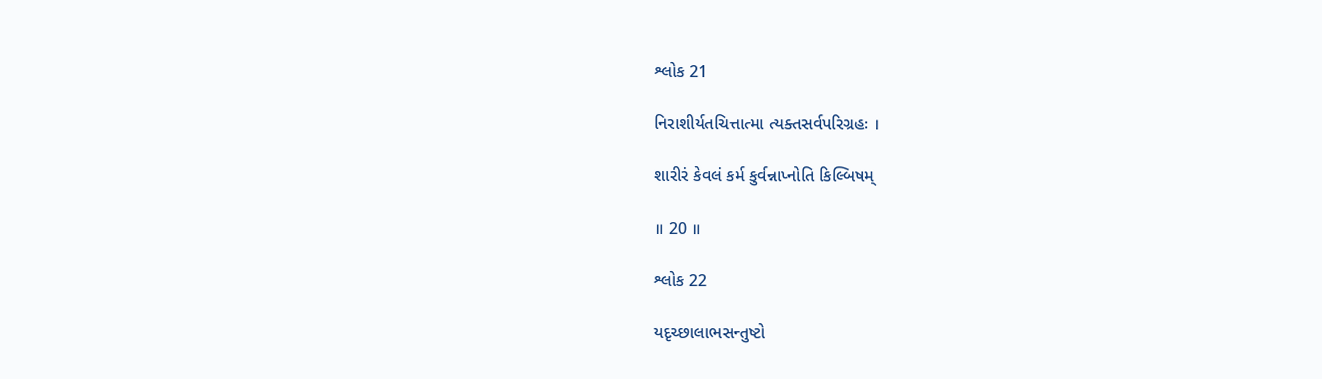શ્લોક 21

નિરાશીર્યતચિત્તાત્મા ત્યક્તસર્વપરિગ્રહઃ ।

શારીરં કેવલં કર્મ કુર્વન્નાપ્નોતિ કિલ્બિષમ્

॥ 20 ॥

શ્લોક 22

યદૃચ્છાલાભસન્તુષ્ટો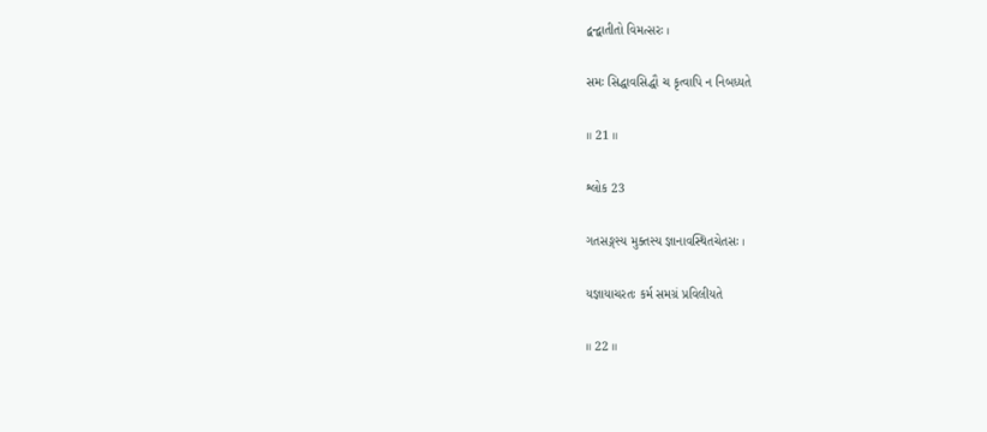દ્વન્દ્વાતીતો વિમત્સરઃ ।

સમઃ સિદ્ધાવસિદ્ધૌ ચ કૃત્વાપિ ન નિબધ્યતે

॥ 21 ॥

શ્લોક 23

ગતસઙ્ગસ્ય મુક્તસ્ય જ્ઞાનાવસ્થિતચેતસઃ ।

યજ્ઞાયાચરતઃ કર્મ સમગ્રં પ્રવિલીયતે

॥ 22 ॥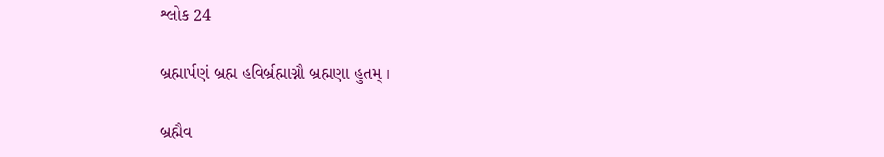શ્લોક 24

બ્રહ્માર્પણં બ્રહ્મ હવિર્બ્રહ્માગ્નૌ બ્રહ્મણા હુતમ્ ।

બ્રહ્મૈવ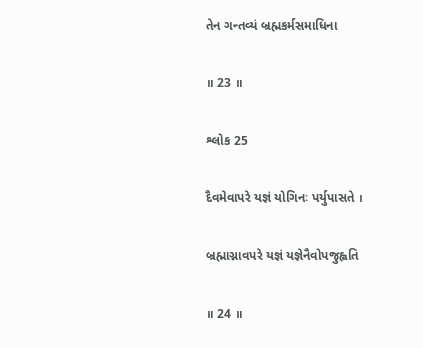તેન ગન્તવ્યં બ્રહ્મકર્મસમાધિના

॥ 23 ॥

શ્લોક 25

દૈવમેવાપરે યજ્ઞં યોગિનઃ પર્યુપાસતે ।

બ્રહ્માગ્નાવપરે યજ્ઞં યજ્ઞેનૈવોપજુહ્વતિ

॥ 24 ॥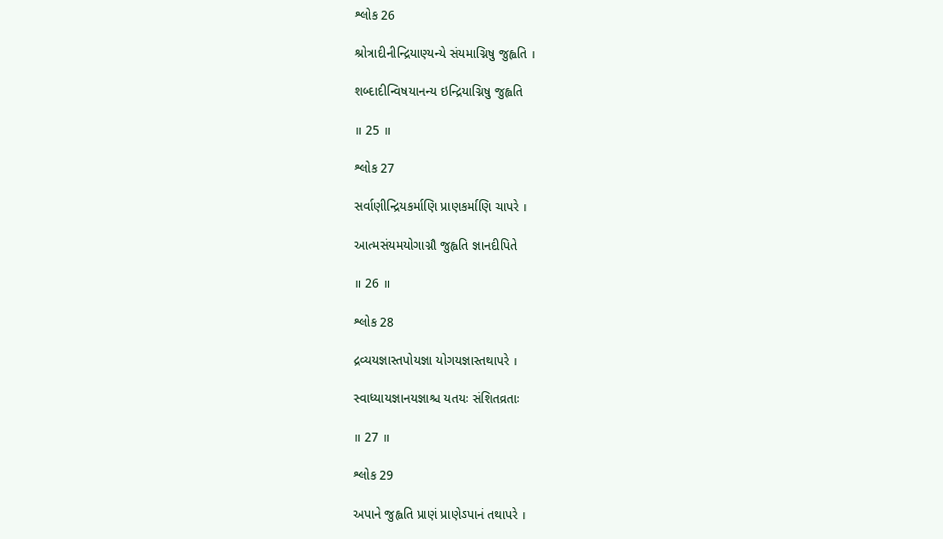શ્લોક 26

શ્રોત્રાદીનીન્દ્રિયાણ્યન્યે સંયમાગ્નિષુ જુહ્વતિ ।

શબ્દાદીન્વિષયાનન્ય ઇન્દ્રિયાગ્નિષુ જુહ્વતિ

॥ 25 ॥

શ્લોક 27

સર્વાણીન્દ્રિયકર્માણિ પ્રાણકર્માણિ ચાપરે ।

આત્મસંયમયોગાગ્નૌ જુહ્વતિ જ્ઞાનદીપિતે

॥ 26 ॥

શ્લોક 28

દ્રવ્યયજ્ઞાસ્તપોયજ્ઞા યોગયજ્ઞાસ્તથાપરે ।

સ્વાધ્યાયજ્ઞાનયજ્ઞાશ્ચ યતયઃ સંશિતવ્રતાઃ

॥ 27 ॥

શ્લોક 29

અપાને જુહ્વતિ પ્રાણં પ્રાણેઽપાનં તથાપરે ।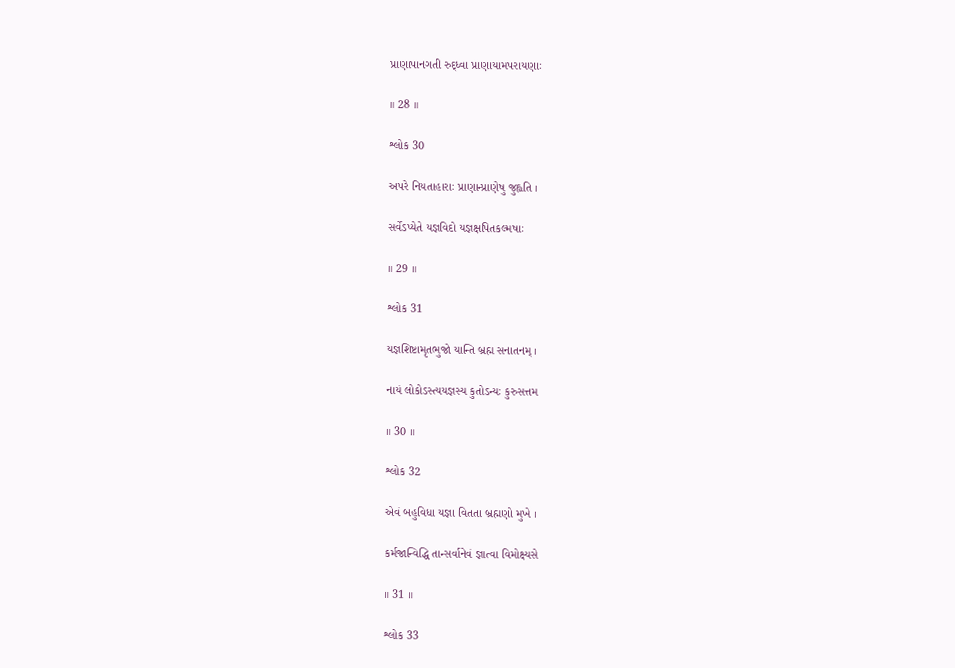પ્રાણાપાનગતી રુદ્ધ્વા પ્રાણાયામપરાયણાઃ

॥ 28 ॥

શ્લોક 30

અપરે નિયતાહારાઃ પ્રાણાન્પ્રાણેષુ જુહ્વતિ ।

સર્વેઽપ્યેતે યજ્ઞવિદો યજ્ઞક્ષપિતકલ્મષાઃ

॥ 29 ॥

શ્લોક 31

યજ્ઞશિષ્ટામૃતભુજો યાન્તિ બ્રહ્મ સનાતનમ્ ।

નાયં લોકોઽસ્ત્યયજ્ઞસ્ય કુતોઽન્યઃ કુરુસત્તમ

॥ 30 ॥

શ્લોક 32

એવં બહુવિધા યજ્ઞા વિતતા બ્રહ્મણો મુખે ।

કર્મજાન્વિદ્ધિ તાન્સર્વાનેવં જ્ઞાત્વા વિમોક્ષ્યસે

॥ 31 ॥

શ્લોક 33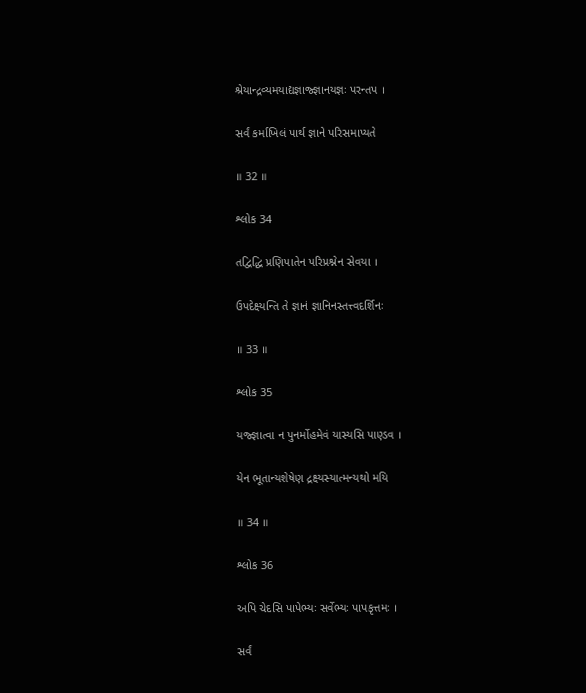શ્રેયાન્દ્રવ્યમયાદ્યજ્ઞાજ્જ્ઞાનયજ્ઞઃ પરન્તપ ।

સર્વં કર્માખિલં પાર્થ જ્ઞાને પરિસમાપ્યતે

॥ 32 ॥

શ્લોક 34

તદ્વિદ્ધિ પ્રણિપાતેન પરિપ્રશ્નેન સેવયા ।

ઉપદેક્ષ્યન્તિ તે જ્ઞાનં જ્ઞાનિનસ્તત્ત્વદર્શિનઃ

॥ 33 ॥

શ્લોક 35

યજ્જ્ઞાત્વા ન પુનર્મોહમેવં યાસ્યસિ પાણ્ડવ ।

યેન ભૂતાન્યશેષેણ દ્રક્ષ્યસ્યાત્મન્યથો મયિ

॥ 34 ॥

શ્લોક 36

અપિ ચેદસિ પાપેભ્યઃ સર્વેભ્યઃ પાપકૃત્તમઃ ।

સર્વં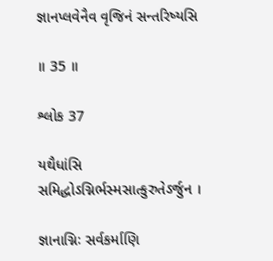જ્ઞાનપ્લવેનૈવ વૃજિનં સન્તરિષ્યસિ

॥ 35 ॥

શ્લોક 37

યથૈધાંસિ સમિદ્ધોઽગ્નિર્ભસ્મસાત્કુરુતેઽર્જુન ।

જ્ઞાનાગ્નિઃ સર્વકર્માણિ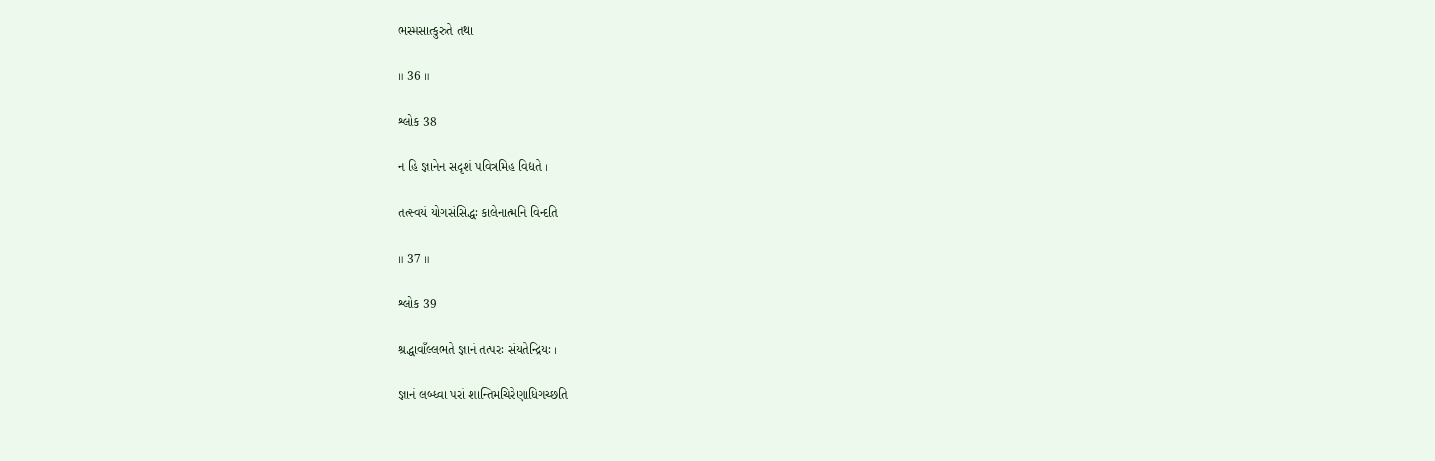ભસ્મસાત્કુરુતે તથા

॥ 36 ॥

શ્લોક 38

ન હિ જ્ઞાનેન સદૃશં પવિત્રમિહ વિદ્યતે ।

તત્સ્વયં યોગસંસિદ્ધઃ કાલેનાત્મનિ વિન્દતિ

॥ 37 ॥

શ્લોક 39

શ્રદ્ધાવાઁલ્લભતે જ્ઞાનં તત્પરઃ સંયતેન્દ્રિયઃ ।

જ્ઞાનં લબ્ધ્વા પરાં શાન્તિમચિરેણાધિગચ્છતિ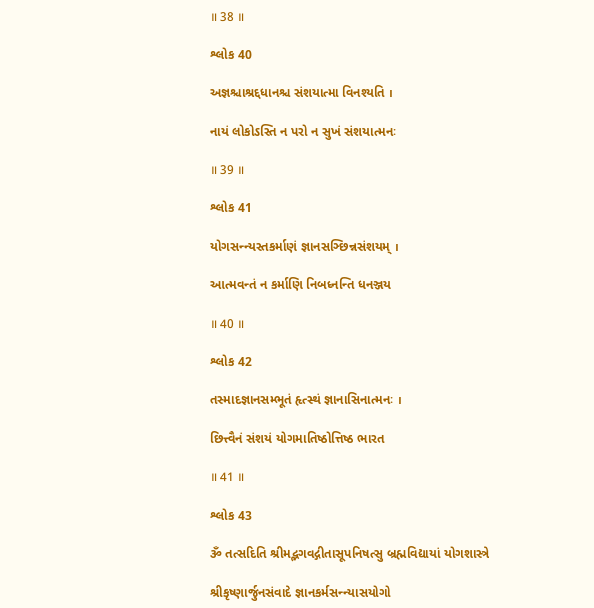॥ 38 ॥

શ્લોક 40

અજ્ઞશ્ચાશ્રદ્દધાનશ્ચ સંશયાત્મા વિનશ્યતિ ।

નાયં લોકોઽસ્તિ ન પરો ન સુખં સંશયાત્મનઃ

॥ 39 ॥

શ્લોક 41

યોગસન્ન્યસ્તકર્માણં જ્ઞાનસઞ્છિન્નસંશયમ્ ।

આત્મવન્તં ન કર્માણિ નિબધ્નન્તિ ધનઞ્જય

॥ 40 ॥

શ્લોક 42

તસ્માદજ્ઞાનસમ્ભૂતં હૃત્સ્થં જ્ઞાનાસિનાત્મનઃ ।

છિત્ત્વૈનં સંશયં યોગમાતિષ્ઠોત્તિષ્ઠ ભારત

॥ 41 ॥

શ્લોક 43

ૐ તત્સદિતિ શ્રીમદ્ભગવદ્ગીતાસૂપનિષત્સુ બ્રહ્મવિદ્યાયાં યોગશાસ્ત્રે

શ્રીકૃષ્ણાર્જુનસંવાદે જ્ઞાનકર્મસન્ન્યાસયોગો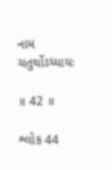નામ ચતુર્થોઽધ્યાયઃ

॥ 42 ॥

શ્લોક 44